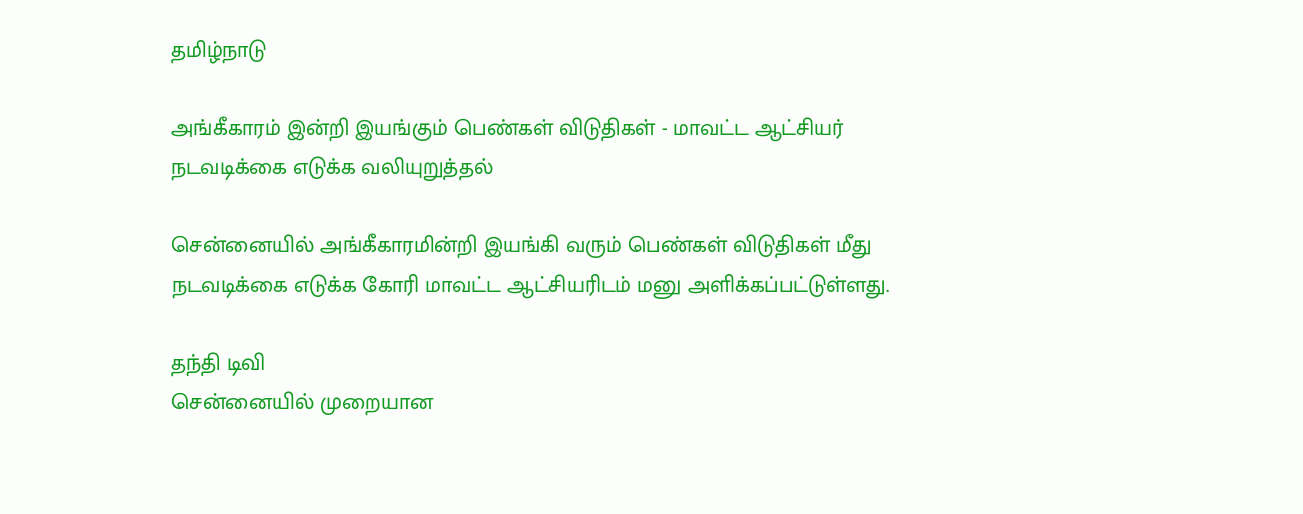தமிழ்நாடு

அங்கீகாரம் இன்றி இயங்கும் பெண்கள் விடுதிகள் - மாவட்ட ஆட்சியர் நடவடிக்கை எடுக்க வலியுறுத்தல்

சென்னையில் அங்கீகாரமின்றி இயங்கி வரும் பெண்கள் விடுதிகள் மீது நடவடிக்கை எடுக்க கோரி மாவட்ட ஆட்சியரிடம் மனு அளிக்கப்பட்டுள்ளது.

தந்தி டிவி
சென்னையில் முறையான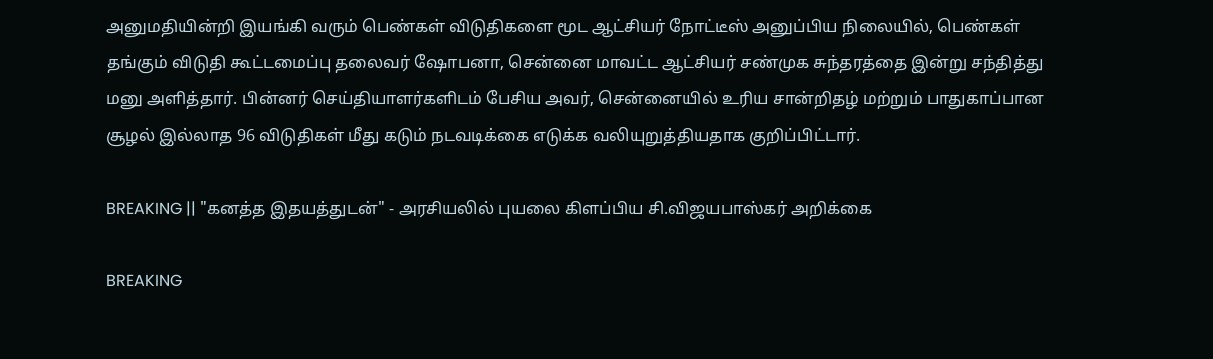அனுமதியின்றி இயங்கி வரும் பெண்கள் விடுதிகளை மூட ஆட்சியர் நோட்டீஸ் அனுப்பிய நிலையில், பெண்கள் தங்கும் விடுதி கூட்டமைப்பு தலைவர் ஷோபனா, சென்னை மாவட்ட ஆட்சியர் சண்முக சுந்தரத்தை இன்று சந்தித்து மனு அளித்தார். பின்னர் செய்தியாளர்களிடம் பேசிய அவர், சென்னையில் உரிய சான்றிதழ் மற்றும் பாதுகாப்பான சூழல் இல்லாத 96 விடுதிகள் மீது கடும் நடவடிக்கை எடுக்க வலியுறுத்தியதாக குறிப்பிட்டார்.

BREAKING || "கனத்த இதயத்துடன்" - அரசியலில் புயலை கிளப்பிய சி.விஜயபாஸ்கர் அறிக்கை

BREAKING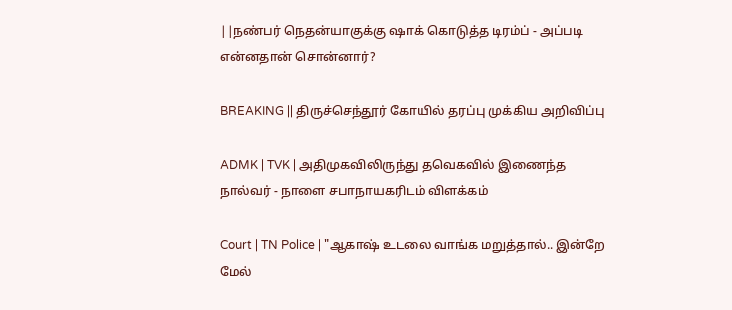||நண்பர் நெதன்யாகுக்கு ஷாக் கொடுத்த டிரம்ப் - அப்படி என்னதான் சொன்னார்?

BREAKING || திருச்செந்தூர் கோயில் தரப்பு முக்கிய அறிவிப்பு

ADMK | TVK | அதிமுகவிலிருந்து தவெகவில் இணைந்த நால்வர் - நாளை சபாநாயகரிடம் விளக்கம்

Court | TN Police | "ஆகாஷ் உடலை வாங்க மறுத்தால்.. இன்றே மேல்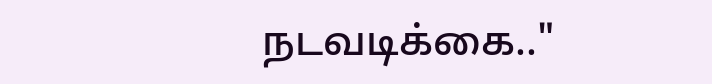நடவடிக்கை.."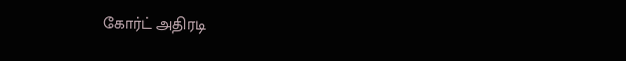கோர்ட் அதிரடி